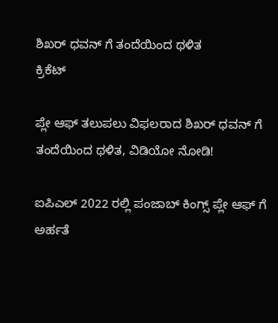ಶಿಖರ್ ಧವನ್ ಗೆ ತಂದೆಯಿಂದ ಥಳಿತ
ಕ್ರಿಕೆಟ್

ಪ್ಲೇ ಆಫ್ ತಲುಪಲು ವಿಫಲರಾದ ಶಿಖರ್ ಧವನ್ ಗೆ ತಂದೆಯಿಂದ ಥಳಿತ, ವಿಡಿಯೋ ನೋಡಿ!

ಐಪಿಎಲ್ 2022 ರಲ್ಲಿ ಪಂಜಾಬ್ ಕಿಂಗ್ಸ್ ಪ್ಲೇ ಆಫ್ ಗೆ ಅರ್ಹತೆ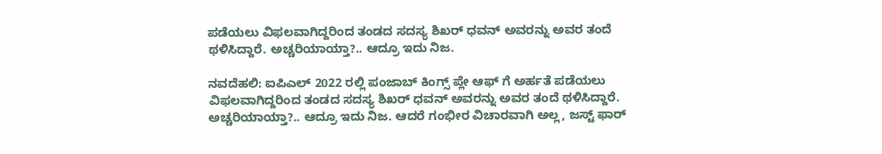ಪಡೆಯಲು ವಿಫಲವಾಗಿದ್ದರಿಂದ ತಂಡದ ಸದಸ್ಯ ಶಿಖರ್ ಧವನ್ ಅವರನ್ನು ಅವರ ತಂದೆ ಥಳಿಸಿದ್ದಾರೆ. ಅಚ್ಚರಿಯಾಯ್ತಾ?.. ಆದ್ರೂ ಇದು ನಿಜ.

ನವದೆಹಲಿ: ಐಪಿಎಲ್ 2022 ರಲ್ಲಿ ಪಂಜಾಬ್ ಕಿಂಗ್ಸ್ ಪ್ಲೇ ಆಫ್ ಗೆ ಅರ್ಹತೆ ಪಡೆಯಲು ವಿಫಲವಾಗಿದ್ದರಿಂದ ತಂಡದ ಸದಸ್ಯ ಶಿಖರ್ ಧವನ್ ಅವರನ್ನು ಅವರ ತಂದೆ ಥಳಿಸಿದ್ದಾರೆ. ಅಚ್ಚರಿಯಾಯ್ತಾ?.. ಆದ್ರೂ ಇದು ನಿಜ. ಆದರೆ ಗಂಭೀರ ವಿಚಾರವಾಗಿ ಅಲ್ಲ, ಜಸ್ಟ್ ಫಾರ್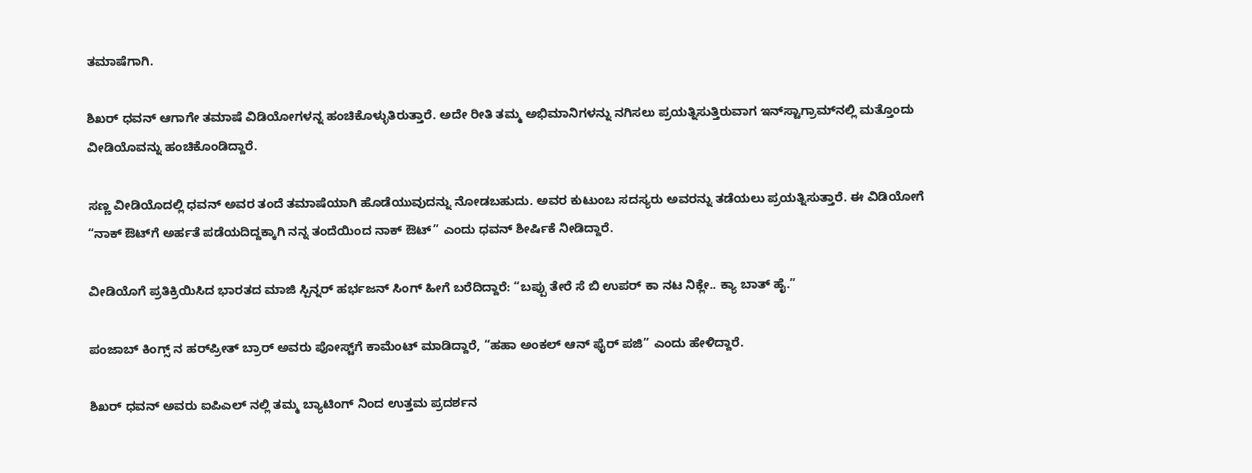ತಮಾಷೆಗಾಗಿ.

ಶಿಖರ್ ಧವನ್ ಆಗಾಗೇ ತಮಾಷೆ ವಿಡಿಯೋಗಳನ್ನ ಹಂಚಿಕೊಳ್ಳುತಿರುತ್ತಾರೆ. ಅದೇ ರೀತಿ ತಮ್ಮ ಅಭಿಮಾನಿಗಳನ್ನು ನಗಿಸಲು ಪ್ರಯತ್ನಿಸುತ್ತಿರುವಾಗ ಇನ್‌ಸ್ಟಾಗ್ರಾಮ್‌ನಲ್ಲಿ ಮತ್ತೊಂದು ವೀಡಿಯೊವನ್ನು ಹಂಚಿಕೊಂಡಿದ್ದಾರೆ.

ಸಣ್ಣ ವೀಡಿಯೊದಲ್ಲಿ ಧವನ್ ಅವರ ತಂದೆ ತಮಾಷೆಯಾಗಿ ಹೊಡೆಯುವುದನ್ನು ನೋಡಬಹುದು. ಅವರ ಕುಟುಂಬ ಸದಸ್ಯರು ಅವರನ್ನು ತಡೆಯಲು ಪ್ರಯತ್ನಿಸುತ್ತಾರೆ. ಈ ವಿಡಿಯೋಗೆ “ನಾಕ್ ಔಟ್‌ಗೆ ಅರ್ಹತೆ ಪಡೆಯದಿದ್ದಕ್ಕಾಗಿ ನನ್ನ ತಂದೆಯಿಂದ ನಾಕ್ ಔಟ್” ಎಂದು ಧವನ್ ಶೀರ್ಷಿಕೆ ನೀಡಿದ್ದಾರೆ.

ವೀಡಿಯೊಗೆ ಪ್ರತಿಕ್ರಿಯಿಸಿದ ಭಾರತದ ಮಾಜಿ ಸ್ಪಿನ್ನರ್ ಹರ್ಭಜನ್ ಸಿಂಗ್ ಹೀಗೆ ಬರೆದಿದ್ದಾರೆ: “ಬಪ್ಪು ತೇರೆ ಸೆ ಬಿ ಉಪರ್ ಕಾ ನಟ ನಿಕ್ಲೇ.. ಕ್ಯಾ ಬಾತ್ ಹೈ.”

ಪಂಜಾಬ್ ಕಿಂಗ್ಸ್ ನ ಹರ್‌ಪ್ರೀತ್ ಬ್ರಾರ್ ಅವರು ಪೋಸ್ಟ್‌ಗೆ ಕಾಮೆಂಟ್ ಮಾಡಿದ್ದಾರೆ, “ಹಹಾ ಅಂಕಲ್ ಆನ್ ಫೈರ್ ಪಜಿ” ಎಂದು ಹೇಳಿದ್ದಾರೆ.

ಶಿಖರ್ ಧವನ್ ಅವರು ಐಪಿಎಲ್ ನಲ್ಲಿ ತಮ್ಮ ಬ್ಯಾಟಿಂಗ್ ನಿಂದ ಉತ್ತಮ ಪ್ರದರ್ಶನ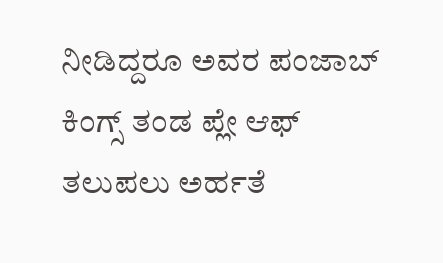ನೀಡಿದ್ದರೂ ಅವರ ಪಂಜಾಬ್ ಕಿಂಗ್ಸ್ ತಂಡ ಪ್ಲೇ ಆಫ್ ತಲುಪಲು ಅರ್ಹತೆ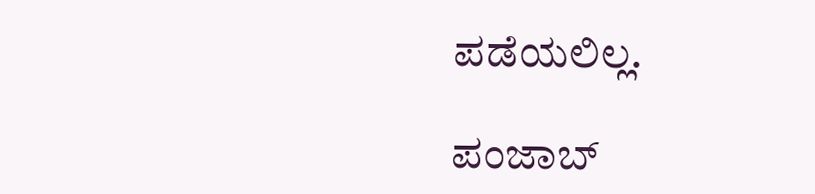ಪಡೆಯಲಿಲ್ಲ.

ಪಂಜಾಬ್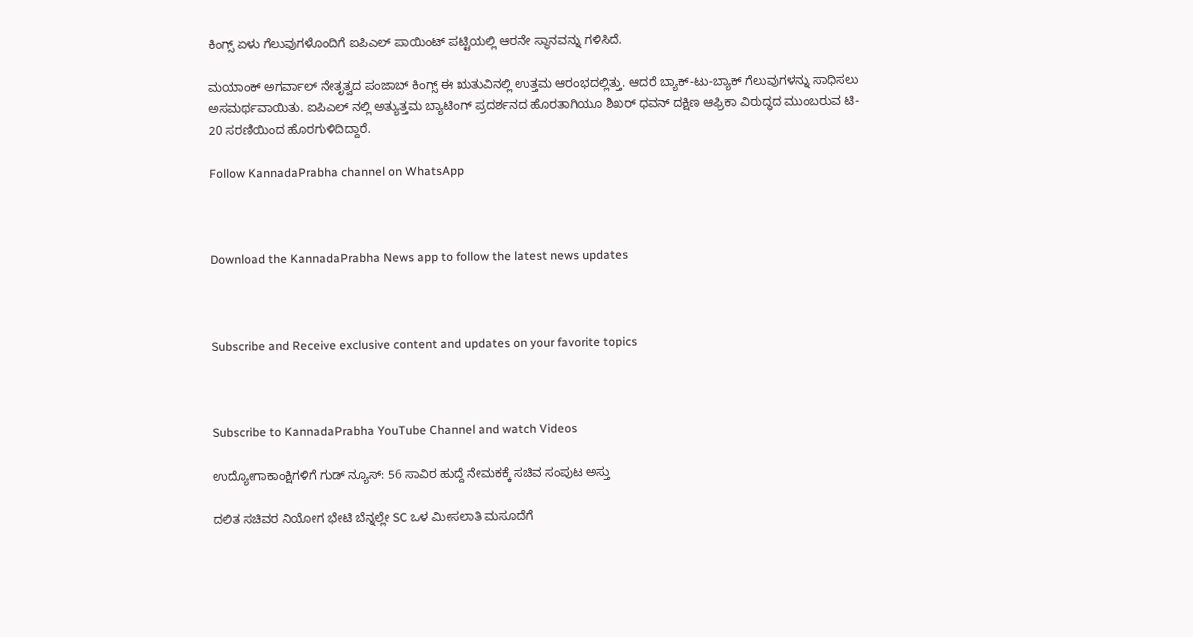ಕಿಂಗ್ಸ್ ಏಳು ಗೆಲುವುಗಳೊಂದಿಗೆ ಐಪಿಎಲ್ ಪಾಯಿಂಟ್‌ ಪಟ್ಟಿಯಲ್ಲಿ ಆರನೇ ಸ್ಥಾನವನ್ನು ಗಳಿಸಿದೆ.

ಮಯಾಂಕ್ ಅಗರ್ವಾಲ್ ನೇತೃತ್ವದ ಪಂಜಾಬ್ ಕಿಂಗ್ಸ್ ಈ ಋತುವಿನಲ್ಲಿ ಉತ್ತಮ ಆರಂಭದಲ್ಲಿತ್ತು. ಆದರೆ ಬ್ಯಾಕ್-ಟು-ಬ್ಯಾಕ್ ಗೆಲುವುಗಳನ್ನು ಸಾಧಿಸಲು ಅಸಮರ್ಥವಾಯಿತು. ಐಪಿಎಲ್ ನಲ್ಲಿ ಅತ್ಯುತ್ತಮ ಬ್ಯಾಟಿಂಗ್ ಪ್ರದರ್ಶನದ ಹೊರತಾಗಿಯೂ ಶಿಖರ್ ಧವನ್ ದಕ್ಷಿಣ ಆಫ್ರಿಕಾ ವಿರುದ್ಧದ ಮುಂಬರುವ ಟಿ- 20 ಸರಣಿಯಿಂದ ಹೊರಗುಳಿದಿದ್ದಾರೆ.

Follow KannadaPrabha channel on WhatsApp



Download the KannadaPrabha News app to follow the latest news updates



Subscribe and Receive exclusive content and updates on your favorite topics



Subscribe to KannadaPrabha YouTube Channel and watch Videos

ಉದ್ಯೋಗಾಕಾಂಕ್ಷಿಗಳಿಗೆ ಗುಡ್ ನ್ಯೂಸ್: 56 ಸಾವಿರ ಹುದ್ದೆ ನೇಮಕಕ್ಕೆ ಸಚಿವ ಸಂಪುಟ ಅಸ್ತು

ದಲಿತ ಸಚಿವರ ನಿಯೋಗ ಭೇಟಿ ಬೆನ್ನಲ್ಲೇ SC ಒಳ ಮೀಸಲಾತಿ ಮಸೂದೆಗೆ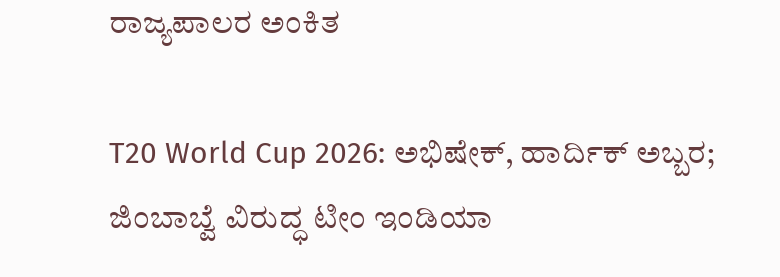ರಾಜ್ಯಪಾಲರ ಅಂಕಿತ

T20 World Cup 2026: ಅಭಿಷೇಕ್, ಹಾರ್ದಿಕ್ ಅಬ್ಬರ; ಜಿಂಬಾಬ್ವೆ ವಿರುದ್ಧ ಟೀಂ ಇಂಡಿಯಾ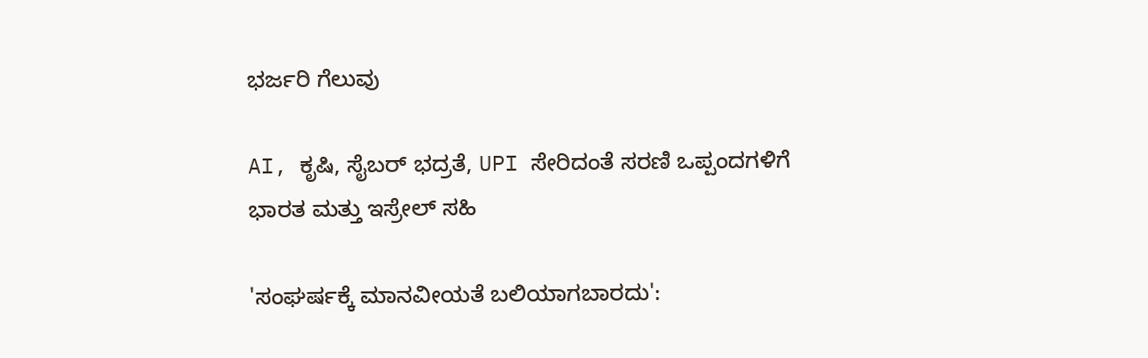ಭರ್ಜರಿ ಗೆಲುವು

AI, ಕೃಷಿ, ಸೈಬರ್ ಭದ್ರತೆ, UPI ಸೇರಿದಂತೆ ಸರಣಿ ಒಪ್ಪಂದಗಳಿಗೆ ಭಾರತ ಮತ್ತು ಇಸ್ರೇಲ್ ಸಹಿ

'ಸಂಘರ್ಷಕ್ಕೆ ಮಾನವೀಯತೆ ಬಲಿಯಾಗಬಾರದು':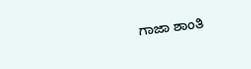ಗಾಜಾ ಶಾಂತಿ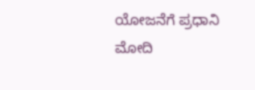ಯೋಜನೆಗೆ ಪ್ರಧಾನಿ ಮೋದಿ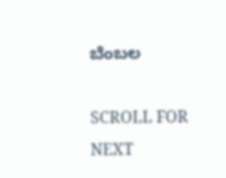ಬೆಂಬಲ

SCROLL FOR NEXT